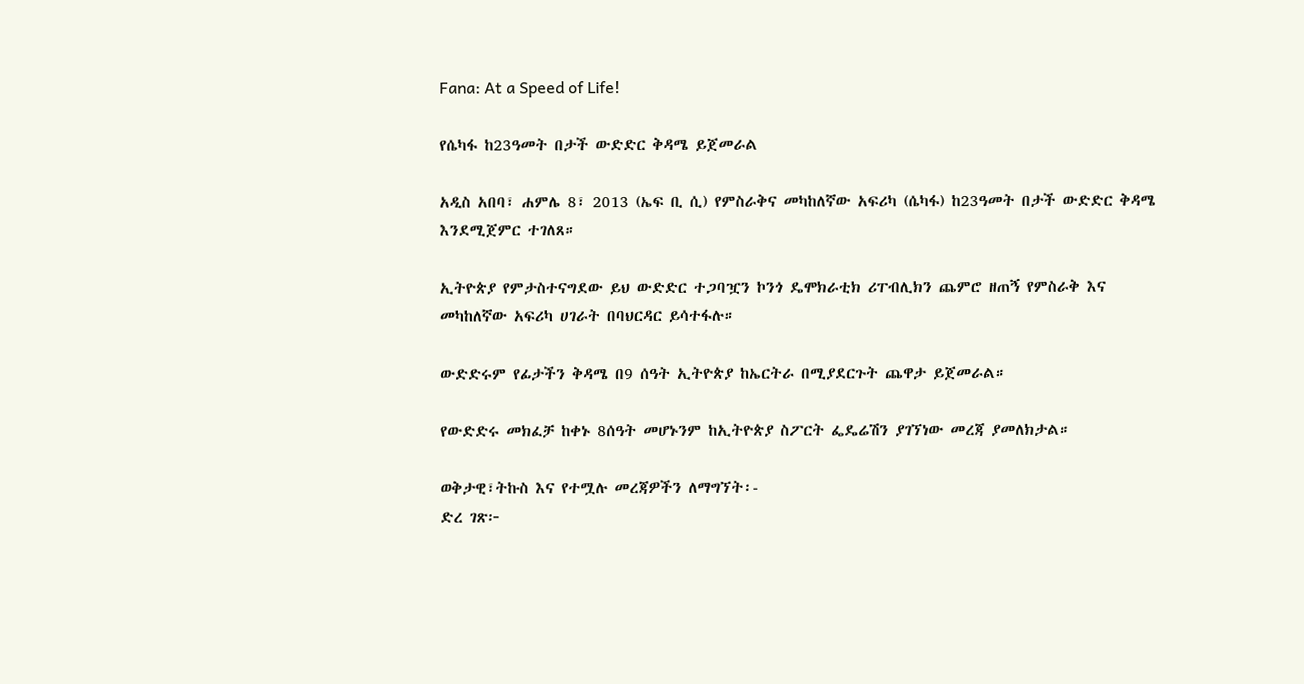Fana: At a Speed of Life!

የሴካፋ ከ23ዓመት በታች ውድድር ቅዳሜ ይጀመራል

አዲስ አበባ፣ ሐምሌ 8፣ 2013 (ኤፍ ቢ ሲ) የምስራቅና መካከለኛው አፍሪካ (ሴካፋ) ከ23ዓመት በታች ውድድር ቅዳሜ እንደሚጀምር ተገለጸ።

ኢትዮጵያ የምታስተናግደው ይህ ውድድር ተጋባዧን ኮንጎ ዴሞክራቲክ ሪፐብሊክን ጨምሮ ዘጠኝ የምስራቅ እና መካከለኛው አፍሪካ ሀገራት በባህርዳር ይሳተፋሉ።

ውድድሩም የፊታችን ቅዳሜ በ9 ሰዓት ኢትዮጵያ ከኤርትራ በሚያደርጉት ጨዋታ ይጀመራል።

የውድድሩ መክፈቻ ከቀኑ 8ሰዓት መሆኑንም ከኢትዮጵያ ስፖርት ፌዴሬሽን ያገኘነው መረጃ ያመለክታል።

ወቅታዊ፣ትኩስ እና የተሟሉ መረጃዎችን ለማግኘት፡-
ድረ ገጽ፦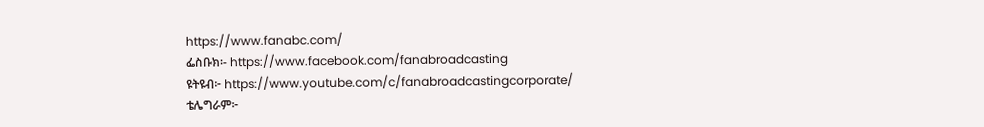https://www.fanabc.com/
ፌስቡክ፡- https://www.facebook.com/fanabroadcasting
ዩትዩብ፦ https://www.youtube.com/c/fanabroadcastingcorporate/
ቴሌግራም፦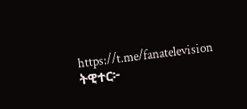https://t.me/fanatelevision
ትዊተር፦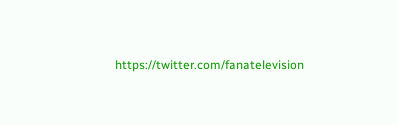https://twitter.com/fanatelevision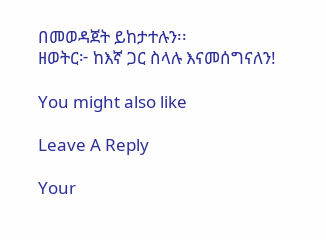በመወዳጀት ይከታተሉን፡፡
ዘወትር፦ ከእኛ ጋር ስላሉ እናመሰግናለን!

You might also like

Leave A Reply

Your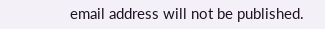email address will not be published.